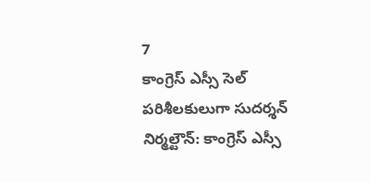7
కాంగ్రెస్ ఎస్సీ సెల్ పరిశీలకులుగా సుదర్శన్
నిర్మల్టౌన్: కాంగ్రెస్ ఎస్సీ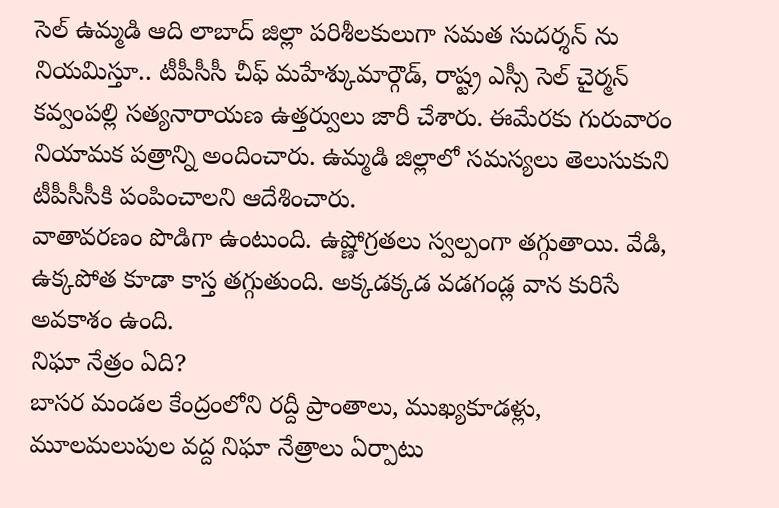సెల్ ఉమ్మడి ఆది లాబాద్ జిల్లా పరిశీలకులుగా సమత సుదర్శన్ ను నియమిస్తూ.. టీపీసీసీ చీఫ్ మహేశ్కుమార్గౌడ్, రాష్ట్ర ఎస్సీ సెల్ చైర్మన్ కవ్వంపల్లి సత్యనారాయణ ఉత్తర్వులు జారీ చేశారు. ఈమేరకు గురువారం నియామక పత్రాన్ని అందించారు. ఉమ్మడి జిల్లాలో సమస్యలు తెలుసుకుని టీపీసీసీకి పంపించాలని ఆదేశించారు.
వాతావరణం పొడిగా ఉంటుంది. ఉష్ణోగ్రతలు స్వల్పంగా తగ్గుతాయి. వేడి, ఉక్కపోత కూడా కాస్త తగ్గుతుంది. అక్కడక్కడ వడగండ్ల వాన కురిసే అవకాశం ఉంది.
నిఘా నేత్రం ఏది?
బాసర మండల కేంద్రంలోని రద్దీ ప్రాంతాలు, ముఖ్యకూడళ్లు, మూలమలుపుల వద్ద నిఘా నేత్రాలు ఏర్పాటు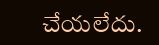చేయలేదు.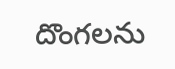దొంగలను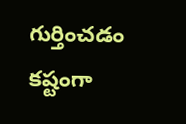గుర్తించడం కష్టంగా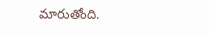మారుతోంది.